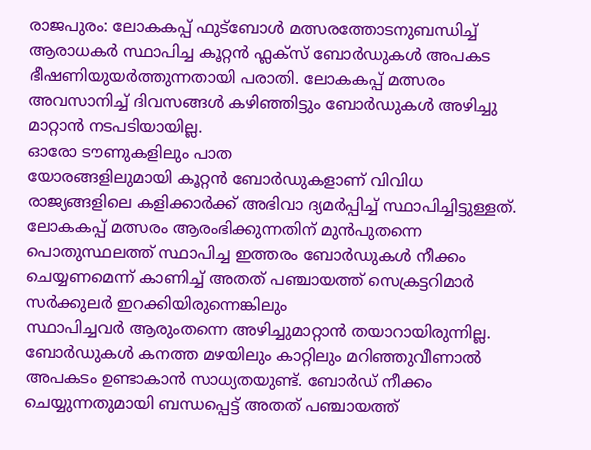രാജപുരം: ലോകകപ്പ് ഫുട്ബോൾ മത്സരത്തോടനുബന്ധിച്ച് ആരാധകർ സ്ഥാപിച്ച കൂറ്റൻ ഫ്ലക്സ് ബോർഡുകൾ അപകട ഭീഷണിയുയർത്തുന്നതായി പരാതി. ലോകകപ്പ് മത്സരം അവസാനിച്ച് ദിവസങ്ങൾ കഴിഞ്ഞിട്ടും ബോർഡുകൾ അഴിച്ചു മാറ്റാൻ നടപടിയായില്ല.
ഓരോ ടൗണുകളിലും പാത
യോരങ്ങളിലുമായി കൂറ്റൻ ബോർഡുകളാണ് വിവിധ രാജ്യങ്ങളിലെ കളിക്കാർക്ക് അഭിവാ ദ്യമർപ്പിച്ച് സ്ഥാപിച്ചിട്ടുള്ളത്. ലോകകപ്പ് മത്സരം ആരംഭിക്കുന്നതിന് മുൻപുതന്നെ പൊതുസ്ഥലത്ത് സ്ഥാപിച്ച ഇത്തരം ബോർഡുകൾ നീക്കം ചെയ്യണമെന്ന് കാണിച്ച് അതത് പഞ്ചായത്ത് സെക്രട്ടറിമാർ സർക്കുലർ ഇറക്കിയിരുന്നെങ്കിലും
സ്ഥാപിച്ചവർ ആരുംതന്നെ അഴിച്ചുമാറ്റാൻ തയാറായിരുന്നില്ല.
ബോർഡുകൾ കനത്ത മഴയിലും കാറ്റിലും മറിഞ്ഞുവീണാൽ അപകടം ഉണ്ടാകാൻ സാധ്യതയുണ്ട്. ബോർഡ് നീക്കം ചെയ്യുന്നതുമായി ബന്ധപ്പെട്ട് അതത് പഞ്ചായത്ത്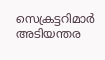സെക്രട്ടറിമാർ അടിയന്തര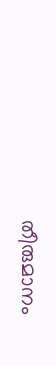തീരുമാനം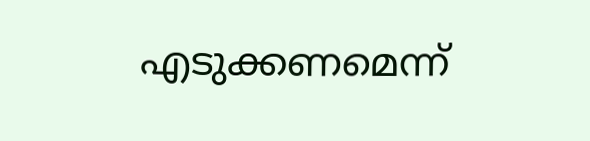എടുക്കണമെന്ന്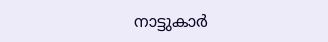നാട്ടുകാർ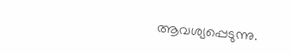ആവശ്യപ്പെടുന്നു.